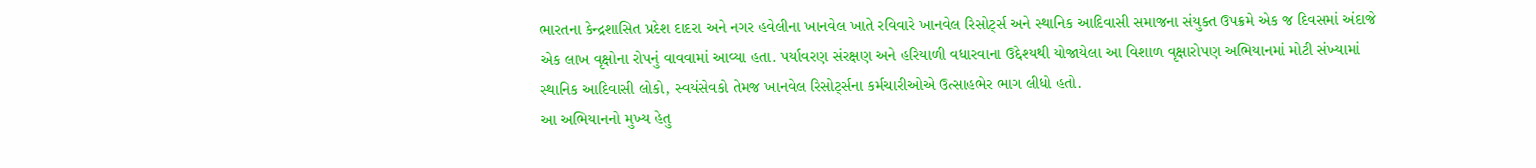ભારતના કેન્દ્રશાસિત પ્રદેશ દાદરા અને નગર હવેલીના ખાનવેલ ખાતે રવિવારે ખાનવેલ રિસોર્ટ્સ અને સ્થાનિક આદિવાસી સમાજના સંયુક્ત ઉપક્રમે એક જ દિવસમાં અંદાજે એક લાખ વૃક્ષોના રોપનું વાવવામાં આવ્યા હતા. પર્યાવરણ સંરક્ષણ અને હરિયાળી વધારવાના ઉદ્દેશ્યથી યોજાયેલા આ વિશાળ વૃક્ષારોપણ અભિયાનમાં મોટી સંખ્યામાં સ્થાનિક આદિવાસી લોકો, સ્વયંસેવકો તેમજ ખાનવેલ રિસોર્ટ્સના કર્મચારીઓએ ઉત્સાહભેર ભાગ લીધો હતો.
આ અભિયાનનો મુખ્ય હેતુ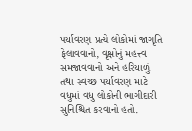પર્યાવરણ પ્રત્યે લોકોમાં જાગૃતિ ફેલાવવાનો, વૃક્ષોનું મહત્ત્વ સમજાવવાનો અને હરિયાળું તથા સ્વચ્છ પર્યાવરણ માટે વધુમાં વધુ લોકોની ભાગીદારી સુનિશ્ચિત કરવાનો હતો.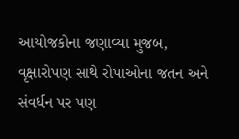આયોજકોના જણાવ્યા મુજબ, વૃક્ષારોપણ સાથે રોપાઓના જતન અને સંવર્ધન પર પણ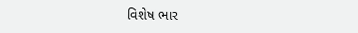વિશેષ ભાર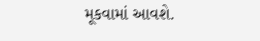મૂકવામાં આવશે.